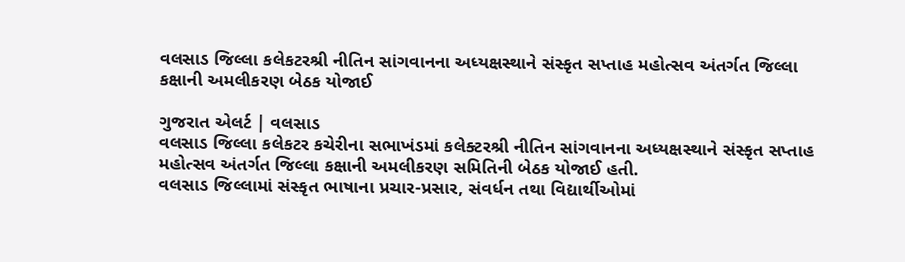વલસાડ જિલ્લા કલેકટરશ્રી નીતિન સાંગવાનના અધ્યક્ષસ્થાને સંસ્કૃત સપ્તાહ મહોત્સવ અંતર્ગત જિલ્લા કક્ષાની અમલીકરણ બેઠક યોજાઈ

ગુજરાત એલર્ટ | વલસાડ
વલસાડ જિલ્લા કલેકટર કચેરીના સભાખંડમાં કલેક્ટરશ્રી નીતિન સાંગવાનના અધ્યક્ષસ્થાને સંસ્કૃત સપ્તાહ મહોત્સવ અંતર્ગત જિલ્લા કક્ષાની અમલીકરણ સમિતિની બેઠક યોજાઈ હતી.
વલસાડ જિલ્લામાં સંસ્કૃત ભાષાના પ્રચાર-પ્રસાર, સંવર્ધન તથા વિદ્યાર્થીઓમાં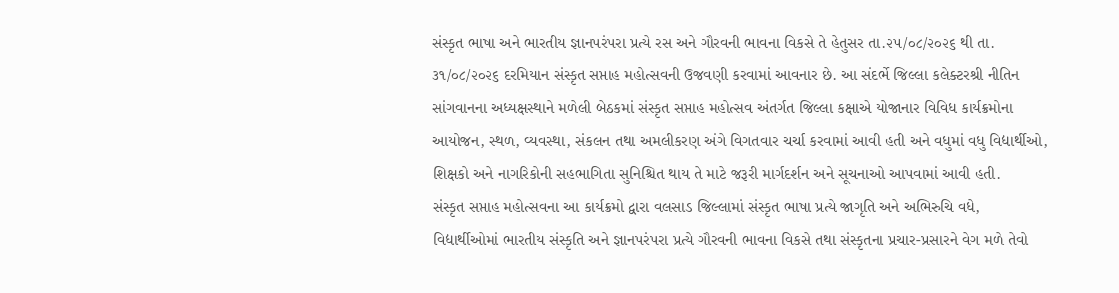સંસ્કૃત ભાષા અને ભારતીય જ્ઞાનપરંપરા પ્રત્યે રસ અને ગૌરવની ભાવના વિકસે તે હેતુસર તા.૨૫/૦૮/૨૦૨૬ થી તા. ૩૧/૦૮/૨૦૨૬ દરમિયાન સંસ્કૃત સપ્તાહ મહોત્સવની ઉજવણી કરવામાં આવનાર છે. આ સંદર્ભે જિલ્લા કલેક્ટરશ્રી નીતિન સાંગવાનના અધ્યક્ષસ્થાને મળેલી બેઠકમાં સંસ્કૃત સપ્તાહ મહોત્સવ અંતર્ગત જિલ્લા કક્ષાએ યોજાનાર વિવિધ કાર્યક્રમોના આયોજન, સ્થળ, વ્યવસ્થા, સંકલન તથા અમલીકરણ અંગે વિગતવાર ચર્ચા કરવામાં આવી હતી અને વધુમાં વધુ વિદ્યાર્થીઓ, શિક્ષકો અને નાગરિકોની સહભાગિતા સુનિશ્ચિત થાય તે માટે જરૂરી માર્ગદર્શન અને સૂચનાઓ આપવામાં આવી હતી.
સંસ્કૃત સપ્તાહ મહોત્સવના આ કાર્યક્રમો દ્વારા વલસાડ જિલ્લામાં સંસ્કૃત ભાષા પ્રત્યે જાગૃતિ અને અભિરુચિ વધે, વિદ્યાર્થીઓમાં ભારતીય સંસ્કૃતિ અને જ્ઞાનપરંપરા પ્રત્યે ગૌરવની ભાવના વિકસે તથા સંસ્કૃતના પ્રચાર-પ્રસારને વેગ મળે તેવો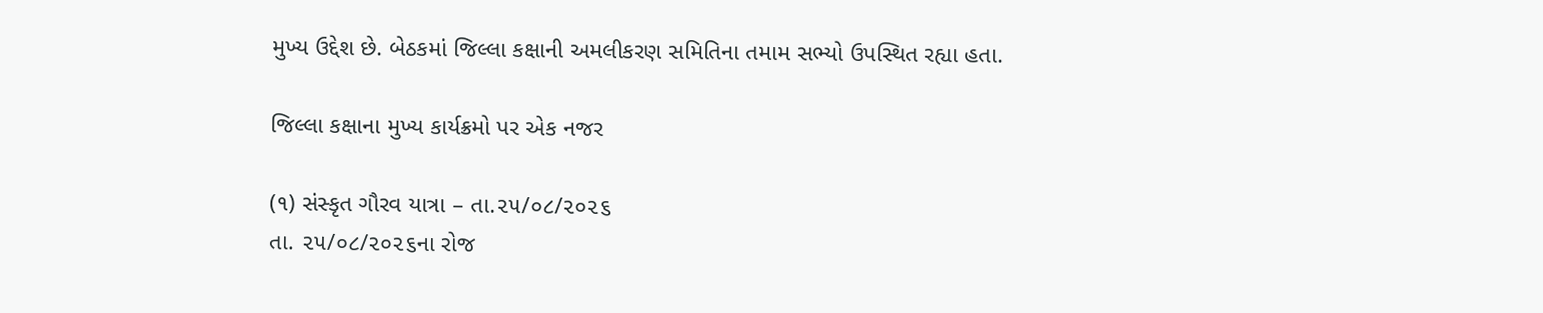મુખ્ય ઉદ્દેશ છે. બેઠકમાં જિલ્લા કક્ષાની અમલીકરણ સમિતિના તમામ સભ્યો ઉપસ્થિત રહ્યા હતા.

જિલ્લા કક્ષાના મુખ્ય કાર્યક્રમો પર એક નજર

(૧) સંસ્કૃત ગૌરવ યાત્રા – તા.૨૫/૦૮/૨૦૨૬
તા. ૨૫/૦૮/૨૦૨૬ના રોજ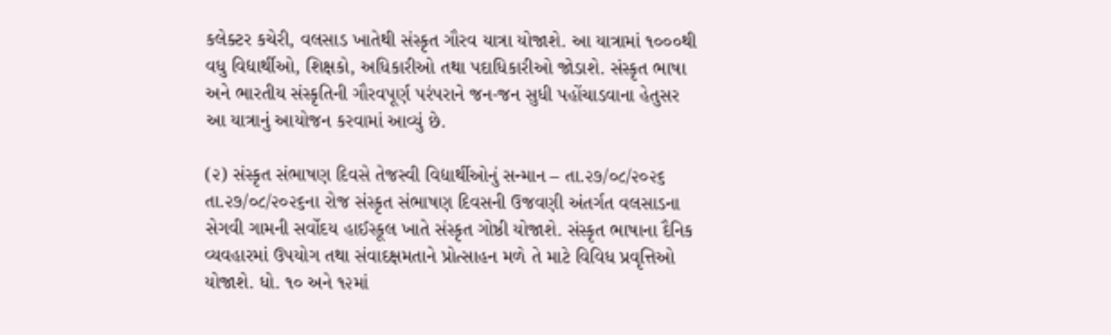કલેક્ટર કચેરી, વલસાડ ખાતેથી સંસ્કૃત ગૌરવ યાત્રા યોજાશે. આ યાત્રામાં ૧૦૦૦થી વધુ વિદ્યાર્થીઓ, શિક્ષકો, અધિકારીઓ તથા પદાધિકારીઓ જોડાશે. સંસ્કૃત ભાષા અને ભારતીય સંસ્કૃતિની ગૌરવપૂર્ણ પરંપરાને જન-જન સુધી પહોંચાડવાના હેતુસર આ યાત્રાનું આયોજન કરવામાં આવ્યું છે.

(૨) સંસ્કૃત સંભાષણ દિવસે તેજસ્વી વિદ્યાર્થીઓનું સન્માન – તા.૨૭/૦૮/૨૦૨૬
તા.૨૭/૦૮/૨૦૨૬ના રોજ સંસ્કૃત સંભાષણ દિવસની ઉજવણી અંતર્ગત વલસાડના સેગવી ગામની સર્વોદય હાઈસ્કૂલ ખાતે સંસ્કૃત ગોષ્ઠી યોજાશે. સંસ્કૃત ભાષાના દૈનિક વ્યવહારમાં ઉપયોગ તથા સંવાદક્ષમતાને પ્રોત્સાહન મળે તે માટે વિવિધ પ્રવૃત્તિઓ યોજાશે. ધો. ૧૦ અને ૧૨માં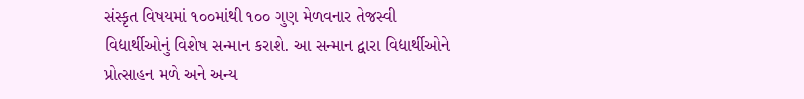સંસ્કૃત વિષયમાં ૧૦૦માંથી ૧૦૦ ગુણ મેળવનાર તેજસ્વી વિદ્યાર્થીઓનું વિશેષ સન્માન કરાશે. આ સન્માન દ્વારા વિદ્યાર્થીઓને પ્રોત્સાહન મળે અને અન્ય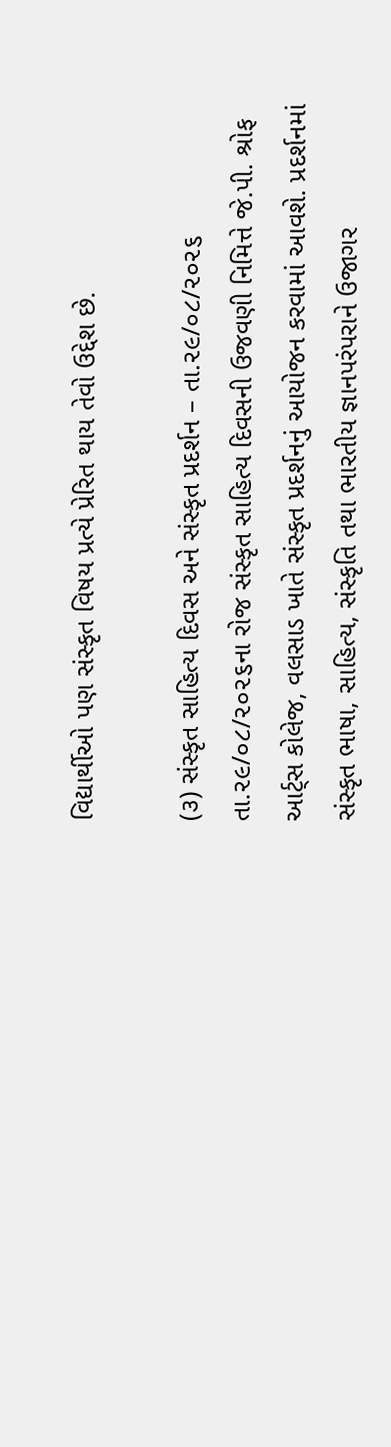વિદ્યાર્થીઓ પણ સંસ્કૃત વિષય પ્રત્યે પ્રેરિત થાય તેવો ઉદ્દેશ છે.

(૩) સંસ્કૃત સાહિત્ય દિવસ અને સંસ્કૃત પ્રદર્શન – તા.૨૯/૦૮/૨૦૨૬
તા.૨૯/૦૮/૨૦૨૬ના રોજ સંસ્કૃત સાહિત્ય દિવસની ઉજવણી નિમિત્તે જે.પી. શ્રોફ આર્ટ્સ કોલેજ, વલસાડ ખાતે સંસ્કૃત પ્રદર્શનનું આયોજન કરવામાં આવશે. પ્રદર્શનમાં સંસ્કૃત ભાષા, સાહિત્ય, સંસ્કૃતિ તથા ભારતીય જ્ઞાનપરંપરાને ઉજાગર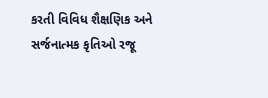કરતી વિવિધ શૈક્ષણિક અને સર્જનાત્મક કૃતિઓ રજૂ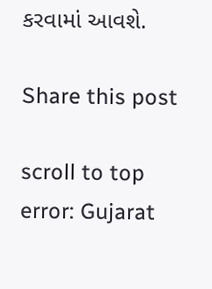કરવામાં આવશે.

Share this post

scroll to top
error: Gujarat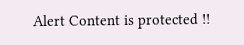Alert Content is protected !!